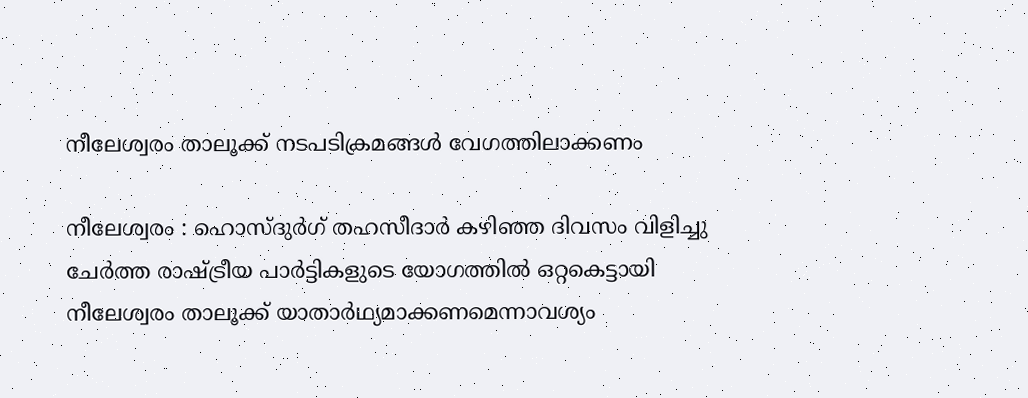നീലേശ്വരം താലൂക്ക് നടപടിക്രമങ്ങള്‍ വേഗത്തിലാക്കണം

നീലേശ്വരം : ഹൊസ്ദുര്‍ഗ് തഹസീദാര്‍ കഴിഞ്ഞ ദിവസം വിളിച്ചു ചേര്‍ത്ത രാഷ്ട്രീയ പാര്‍ട്ടികളുടെ യോഗത്തില്‍ ഒറ്റകെട്ടായി നീലേശ്വരം താലൂക്ക് യാതാര്‍ഥ്യമാക്കണമെന്നാവശ്യം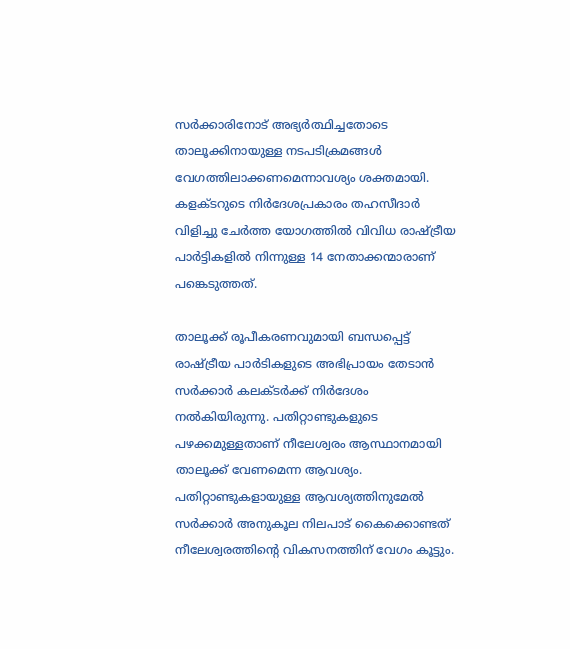സര്‍ക്കാരിനോട് അഭ്യര്‍ത്ഥിച്ചതോടെ താലൂക്കിനായുള്ള നടപടിക്രമങ്ങള്‍ വേഗത്തിലാക്കണമെന്നാവശ്യം ശക്തമായി. കളക്ടറുടെ നിര്‍ദേശപ്രകാരം തഹസീദാര്‍ വിളിച്ചു ചേര്‍ത്ത യോഗത്തില്‍ വിവിധ രാഷ്ട്രീയ പാര്‍ട്ടികളില്‍ നിന്നുള്ള 14 നേതാക്കന്മാരാണ് പങ്കെടുത്തത്.

താലൂക്ക് രൂപീകരണവുമായി ബന്ധപ്പെട്ട് രാഷ്ട്രീയ പാര്‍ടികളുടെ അഭിപ്രായം തേടാന്‍ സര്‍ക്കാര്‍ കലക്ടര്‍ക്ക് നിര്‍ദേശം നല്‍കിയിരുന്നു. പതിറ്റാണ്ടുകളുടെ പഴക്കമുള്ളതാണ് നീലേശ്വരം ആസ്ഥാനമായി താലൂക്ക് വേണമെന്ന ആവശ്യം. പതിറ്റാണ്ടുകളായുള്ള ആവശ്യത്തിനുമേല്‍ സര്‍ക്കാര്‍ അനുകൂല നിലപാട് കൈക്കൊണ്ടത് നീലേശ്വരത്തിന്റെ വികസനത്തിന് വേഗം കൂട്ടും.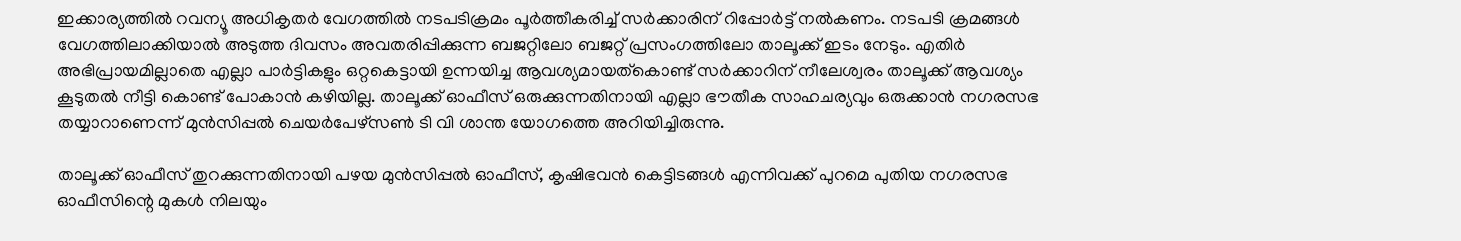ഇക്കാര്യത്തില്‍ റവന്യൂ അധികൃതര്‍ വേഗത്തില്‍ നടപടിക്രമം പൂര്‍ത്തീകരിച്ച് സര്‍ക്കാരിന് റിപ്പോര്‍ട്ട് നല്‍കണം. നടപടി ക്രമങ്ങള്‍ വേഗത്തിലാക്കിയാല്‍ അടുത്ത ദിവസം അവതരിപ്പിക്കുന്ന ബജറ്റിലോ ബജറ്റ് പ്രസംഗത്തിലോ താലൂക്ക് ഇടം നേടും. എതിര്‍ അഭിപ്രായമില്ലാതെ എല്ലാ പാര്‍ട്ടികളും ഒറ്റകെട്ടായി ഉന്നയിച്ച ആവശ്യമായത്‌കൊണ്ട് സര്‍ക്കാറിന് നീലേശ്വരം താലൂക്ക് ആവശ്യം കൂടുതല്‍ നീട്ടി കൊണ്ട് പോകാന്‍ കഴിയില്ല. താലൂക്ക് ഓഫീസ് ഒരുക്കുന്നതിനായി എല്ലാ ഭൗതീക സാഹചര്യവും ഒരുക്കാന്‍ നഗരസഭ തയ്യാറാണെന്ന് മുന്‍സിപ്പല്‍ ചെയര്‍പേഴ്സണ്‍ ടി വി ശാന്ത യോഗത്തെ അറിയിച്ചിരുന്നു.

താലൂക്ക് ഓഫീസ് തുറക്കുന്നതിനായി പഴയ മുന്‍സിപ്പല്‍ ഓഫീസ്, കൃഷിഭവന്‍ കെട്ടിടങ്ങള്‍ എന്നിവക്ക് പുറമെ പുതിയ നഗരസഭ ഓഫീസിന്റെ മുകള്‍ നിലയും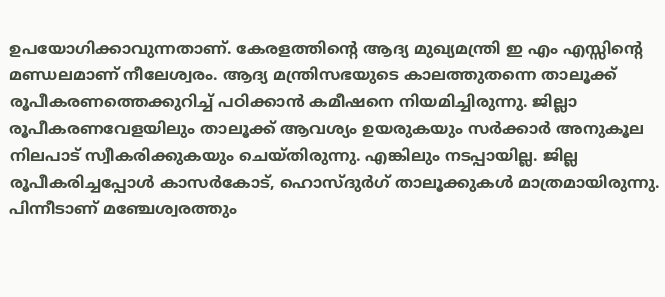ഉപയോഗിക്കാവുന്നതാണ്. കേരളത്തിന്റെ ആദ്യ മുഖ്യമന്ത്രി ഇ എം എസ്സിന്റെ മണ്ഡലമാണ് നീലേശ്വരം. ആദ്യ മന്ത്രിസഭയുടെ കാലത്തുതന്നെ താലൂക്ക് രൂപീകരണത്തെക്കുറിച്ച് പഠിക്കാന്‍ കമീഷനെ നിയമിച്ചിരുന്നു. ജില്ലാ രൂപീകരണവേളയിലും താലൂക്ക് ആവശ്യം ഉയരുകയും സര്‍ക്കാര്‍ അനുകൂല നിലപാട് സ്വീകരിക്കുകയും ചെയ്തിരുന്നു. എങ്കിലും നടപ്പായില്ല. ജില്ല രൂപീകരിച്ചപ്പോള്‍ കാസര്‍കോട്, ഹൊസ്ദുര്‍ഗ് താലൂക്കുകള്‍ മാത്രമായിരുന്നു. പിന്നീടാണ് മഞ്ചേശ്വരത്തും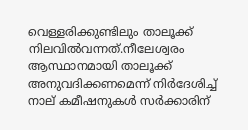വെള്ളരിക്കുണ്ടിലും താലൂക്ക് നിലവില്‍വന്നത്.നീലേശ്വരം ആസ്ഥാനമായി താലൂക്ക് അനുവദിക്കണമെന്ന് നിര്‍ദേശിച്ച് നാല് കമീഷനുകള്‍ സര്‍ക്കാരിന്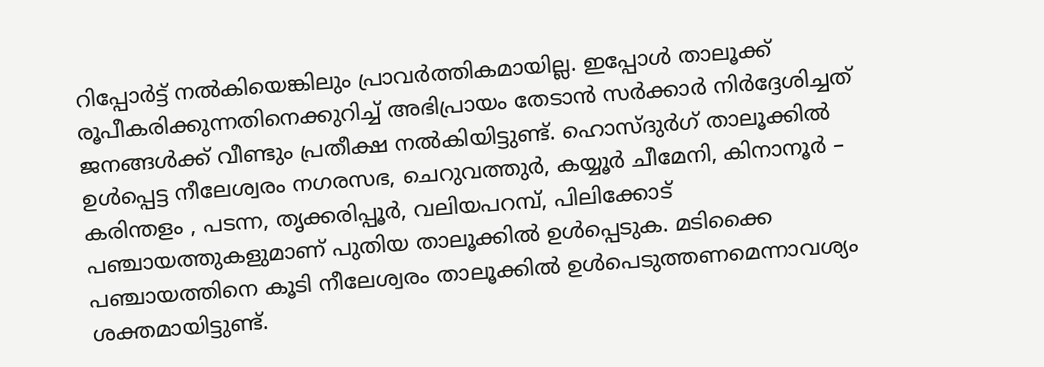റിപ്പോര്‍ട്ട് നല്‍കിയെങ്കിലും പ്രാവര്‍ത്തികമായില്ല. ഇപ്പോള്‍ താലൂക്ക് രൂപീകരിക്കുന്നതിനെക്കുറിച്ച് അഭിപ്രായം തേടാന്‍ സര്‍ക്കാര്‍ നിര്‍ദ്ദേശിച്ചത് ജനങ്ങള്‍ക്ക് വീണ്ടും പ്രതീക്ഷ നല്‍കിയിട്ടുണ്ട്. ഹൊസ്ദുര്‍ഗ് താലൂക്കില്‍ ഉള്‍പ്പെട്ട നീലേശ്വരം നഗരസഭ, ചെറുവത്തുര്‍, കയ്യൂര്‍ ചീമേനി, കിനാനൂര്‍ – കരിന്തളം , പടന്ന, തൃക്കരിപ്പൂര്‍, വലിയപറമ്പ്, പിലിക്കോട് പഞ്ചായത്തുകളുമാണ് പുതിയ താലൂക്കില്‍ ഉള്‍പ്പെടുക. മടിക്കൈ പഞ്ചായത്തിനെ കൂടി നീലേശ്വരം താലൂക്കില്‍ ഉള്‍പെടുത്തണമെന്നാവശ്യം ശക്തമായിട്ടുണ്ട്.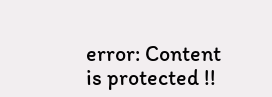error: Content is protected !!